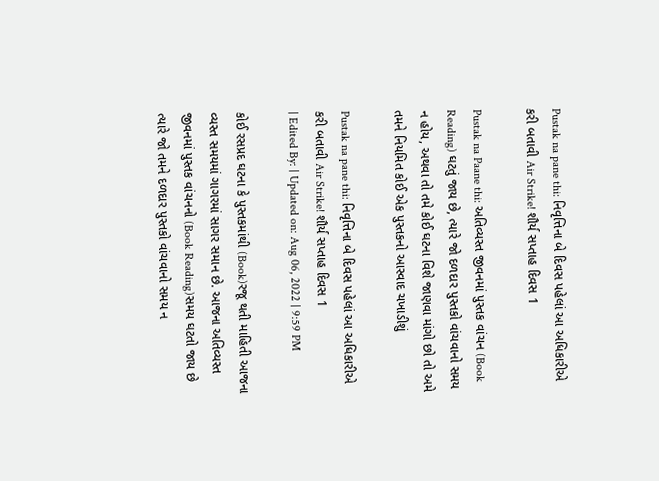Pustak na pane thi: નિવૃત્તિના બે દિવસ પહેલાં આ અધિકારીએ કરી બતાવી Air Strike! શૌર્ય સપ્તાહ દિવસ 1

Pustak na Paane thi: અતિવ્યસ્ત જીવનમાં પુસ્તક વાંચન (Book Reading) ઘટતું જાય છે, ત્યારે જો દળદાર પુસ્તકો વાંચવાનો સમય ન હોય, અથવા તો તમે કોઈ ઘટના વિશે જાણવા માંગો છો તો અમે તમને નિયમિત કોઈ એક પુસ્તકનો આસ્વાદ ચખાડીશું

Pustak na pane thi: નિવૃત્તિના બે દિવસ પહેલાં આ અધિકારીએ કરી બતાવી Air Strike! શૌર્ય સપ્તાહ દિવસ 1
| Edited By: | Updated on: Aug 06, 2022 | 9:59 PM

કોઈ રસપ્રદ ઘટના કે પુસ્તકમાંથી (Book)રજૂ થતી માહિતી આજના વ્યસ્ત સમયમાં ગાગરમાં સાગર સમાન છે. આજના અતિવ્યસ્ત જીવનમાં પુસ્તક વાંચનનો (Book Reading)સમય ઘટતો જાય છે ત્યારે જો તમને દળદાર પુસ્તકો વાંચવાનો સમય ન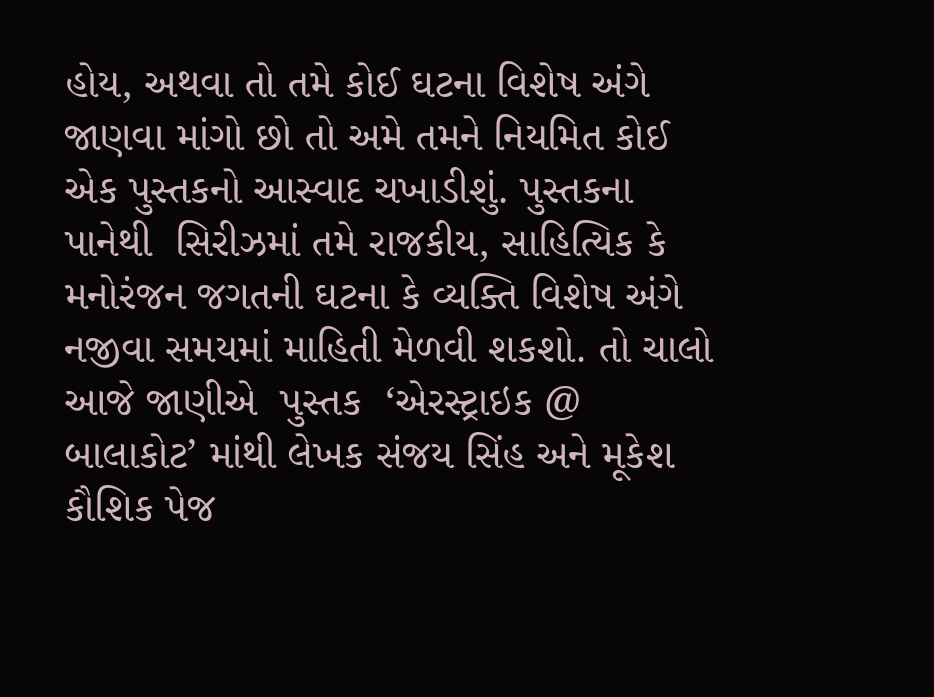હોય, અથવા તો તમે કોઈ ઘટના વિશેષ અંગે જાણવા માંગો છો તો અમે તમને નિયમિત કોઈ એક પુસ્તકનો આસ્વાદ ચખાડીશું. પુસ્તકના પાનેથી  સિરીઝમાં તમે રાજકીય, સાહિત્યિક કે મનોરંજન જગતની ઘટના કે વ્યક્તિ વિશેષ અંગે નજીવા સમયમાં માહિતી મેળવી શકશો. તો ચાલો આજે જાણીએ  પુસ્તક  ‘એરસ્ટ્રાઇક @ બાલાકોટ’ માંથી લેખક સંજય સિંહ અને મૂકેશ કૌશિક પેજ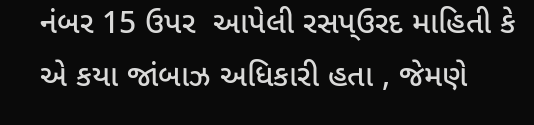નંબર 15 ઉપર  આપેલી રસપ્ઉરદ માહિતી કે  એ કયા જાંબાઝ અધિકારી હતા , જેમણે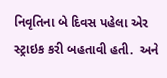નિવૃતિના બે દિવસ પહેલા એર સ્ટ્રાઇક કરી બહતાવી હતી.  અને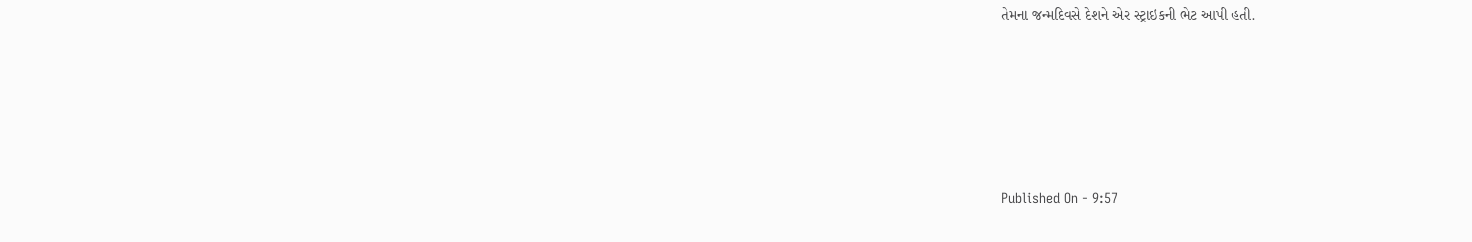તેમના જન્મદિવસે દેશને એર સ્ટ્રાઇકની ભેટ આપી હતી.





Published On - 9:57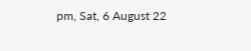pm, Sat, 6 August 22